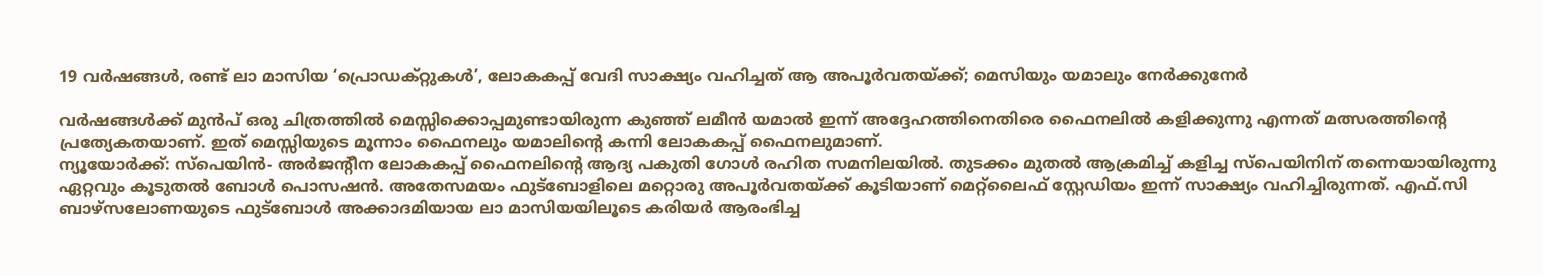19 വർഷങ്ങൾ, രണ്ട് ലാ മാസിയ ‘പ്രൊഡക്റ്റുകൾ’, ലോകകപ്പ് വേദി സാക്ഷ്യം വഹിച്ചത് ആ അപൂർവതയ്ക്ക്; മെസിയും യമാലും നേർക്കുനേർ

വർഷങ്ങൾക്ക് മുൻപ് ഒരു ചിത്രത്തിൽ മെസ്സിക്കൊപ്പമുണ്ടായിരുന്ന കുഞ്ഞ് ലമീൻ യമാൽ ഇന്ന് അദ്ദേഹത്തിനെതിരെ ഫൈനലിൽ കളിക്കുന്നു എന്നത് മത്സരത്തിന്റെ പ്രത്യേകതയാണ്. ഇത് മെസ്സിയുടെ മൂന്നാം ഫൈനലും യമാലിന്റെ കന്നി ലോകകപ്പ് ഫൈനലുമാണ്.
ന്യൂയോർക്ക്: സ്‌പെയിൻ- അർജന്റീന ലോകകപ്പ് ഫൈനലിന്റെ ആദ്യ പകുതി ഗോൾ രഹിത സമനിലയിൽ. തുടക്കം മുതൽ ആക്രമിച്ച് കളിച്ച സ്‌പെയിനിന് തന്നെയായിരുന്നു ഏറ്റവും കൂടുതൽ ബോൾ പൊസഷൻ. അതേസമയം ഫുട്ബോളിലെ മറ്റൊരു അപൂർവതയ്ക്ക് കൂടിയാണ് മെറ്റ്ലൈഫ് സ്റ്റേഡിയം ഇന്ന് സാക്ഷ്യം വഹിച്ചിരുന്നത്. എഫ്.സി ബാഴ്‌സലോണയുടെ ഫുട്ബോൾ അക്കാദമിയായ ലാ മാസിയയിലൂടെ കരിയർ ആരംഭിച്ച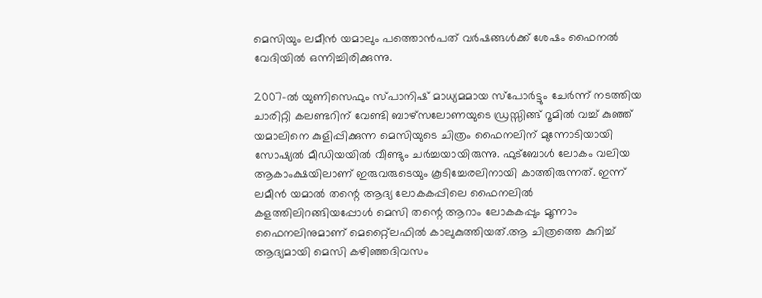മെസിയും ലമീൻ യമാലും പത്തൊൻപത് വർഷങ്ങൾക്ക് ശേഷം ഫൈനൽ വേദിയിൽ ഒന്നിച്ചിരിക്കുന്നു.

2007-ൽ യുണിസെഫും സ്പാനിഷ് മാധ്യമമായ സ്‌പോർട്ടും ചേർന്ന് നടത്തിയ ചാരിറ്റി കലണ്ടറിന് വേണ്ടി ബാഴ്‌സലോണയുടെ ഡ്രസ്സിങ്ങ് റൂമിൽ വച്ച് കുഞ്ഞ് യമാലിനെ കുളിപ്പിക്കുന്ന മെസിയുടെ ചിത്രം ഫൈനലിന് മുന്നോടിയായി സോഷ്യൽ മീഡിയയിൽ വീണ്ടും ചർച്ചയായിരുന്നു. ഫുട്ബോൾ ലോകം വലിയ ആകാംക്ഷയിലാണ് ഇരുവരുടെയും കൂടിച്ചേരലിനായി കാത്തിരുന്നത്. ഇന്ന് ലമീൻ യമാൽ തന്റെ ആദ്യ ലോകകപ്പിലെ ഫൈനലിൽ കളത്തിലിറങ്ങിയപ്പോൾ മെസി തന്റെ ആറാം ലോകകപ്പും മൂന്നാം ഫൈനലിനുമാണ് മെറ്റ്ലൈഫിൽ കാലുകുത്തിയത്.ആ ചിത്രത്തെ കുറിച്ച് ആദ്യമായി മെസി കഴിഞ്ഞദിവസം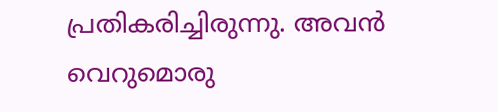പ്രതികരിച്ചിരുന്നു. അവൻ വെറുമൊരു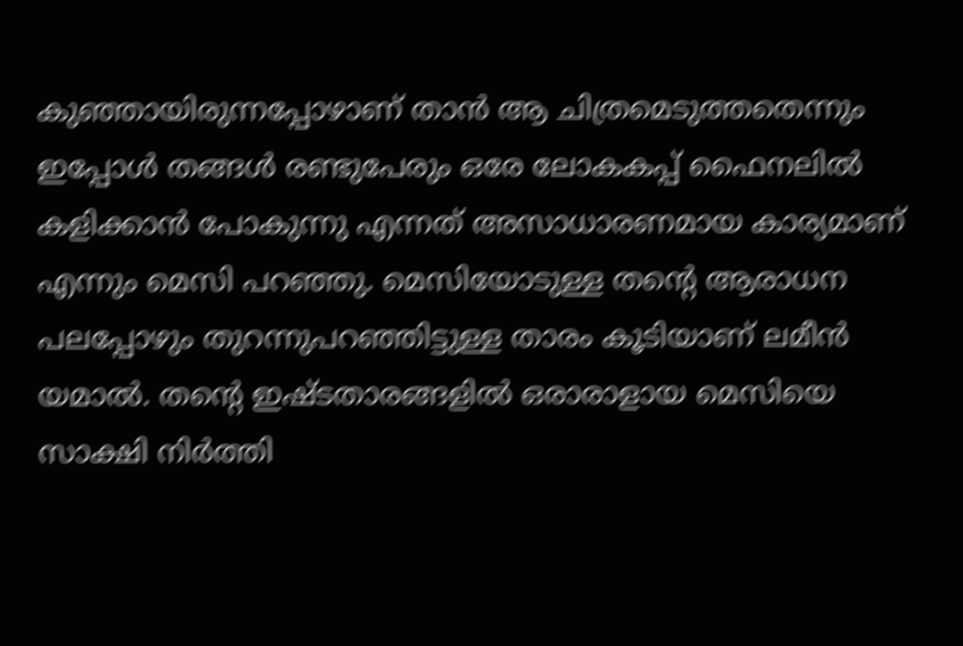കുഞ്ഞായിരുന്നപ്പോഴാണ് താൻ ആ ചിത്രമെടുത്തതെന്നും ഇപ്പോൾ തങ്ങൾ രണ്ടുപേരും ഒരേ ലോകകപ്പ് ഫൈനലിൽ കളിക്കാൻ പോകുന്നു എന്നത് അസാധാരണമായ കാര്യമാണ് എന്നും മെസി പറഞ്ഞു. മെസിയോടുള്ള തന്റെ ആരാധന പലപ്പോഴും തുറന്നുപറഞ്ഞിട്ടുള്ള താരം കൂടിയാണ് ലമീൻ യമാൽ. തന്റെ ഇഷ്ടതാരങ്ങളിൽ ഒരാരാളായ മെസിയെ സാക്ഷി നിർത്തി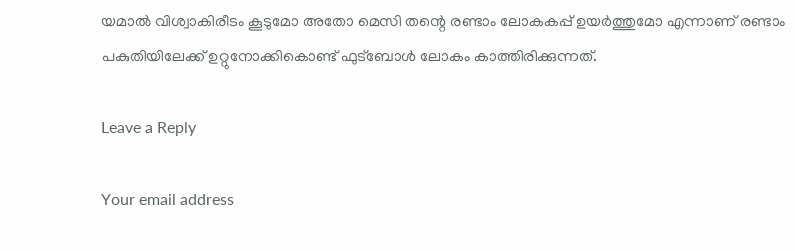യമാൽ വിശ്വാകിരീടം കൂടുമോ അതോ മെസി തന്റെ രണ്ടാം ലോകകപ്പ് ഉയർത്തുമോ എന്നാണ് രണ്ടാം പകുതിയിലേക്ക് ഉറ്റുനോക്കികൊണ്ട് ഫുട്ബോൾ ലോകം കാത്തിരിക്കുന്നത്.

Leave a Reply

Your email address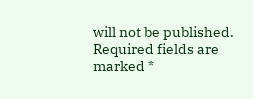will not be published. Required fields are marked *